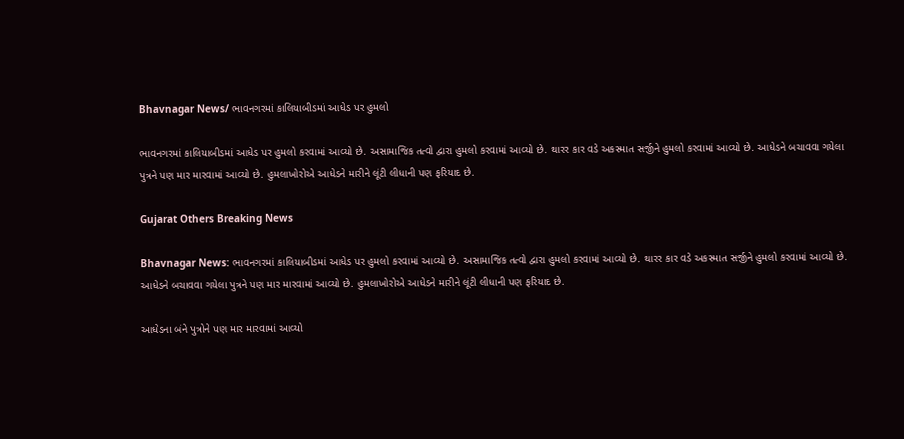Bhavnagar News/ ભાવનગરમાં કાલિયાબીડમાં આધેડ પર હુમલો

ભાવનગરમાં કાલિયાબીડમાં આધેડ પર હુમલો કરવામાં આવ્યો છે. અસામાજિક તત્વો દ્વારા હુમલો કરવામાં આવ્યો છે. થારર કાર વડે અકસ્માત સર્જીને હુમલો કરવામાં આવ્યો છે. આધેડને બચાવવા ગયેલા પુત્રને પણ માર મારવામાં આવ્યો છે. હુમલાખોરોએ આધેડને મારીને લૂંટી લીધાની પણ ફરિયાદ છે.

Gujarat Others Breaking News

Bhavnagar News: ભાવનગરમાં કાલિયાબીડમાં આધેડ પર હુમલો કરવામાં આવ્યો છે. અસામાજિક તત્વો દ્વારા હુમલો કરવામાં આવ્યો છે. થારર કાર વડે અકસ્માત સર્જીને હુમલો કરવામાં આવ્યો છે. આધેડને બચાવવા ગયેલા પુત્રને પણ માર મારવામાં આવ્યો છે. હુમલાખોરોએ આધેડને મારીને લૂંટી લીધાની પણ ફરિયાદ છે.

આધેડના બંને પુત્રોને પણ માર મારવામાં આવ્યો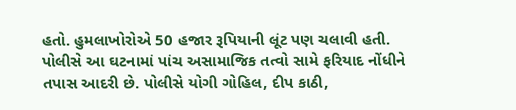હતો. હુમલાખોરોએ 50 હજાર રૂપિયાની લૂંટ પણ ચલાવી હતી. પોલીસે આ ઘટનામાં પાંચ અસામાજિક તત્વો સામે ફરિયાદ નોંધીને તપાસ આદરી છે. પોલીસે યોગી ગોહિલ, દીપ કાઠી,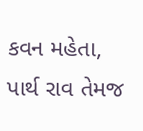કવન મહેતા, પાર્થ રાવ તેમજ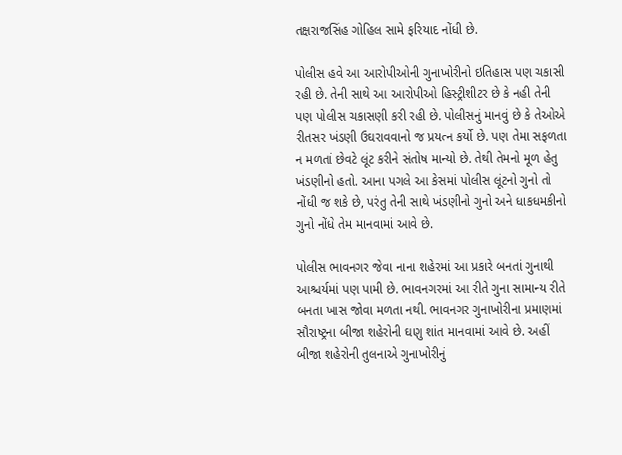તક્ષરાજસિંહ ગોહિલ સામે ફરિયાદ નોંધી છે.

પોલીસ હવે આ આરોપીઓની ગુનાખોરીનો ઇતિહાસ પણ ચકાસી રહી છે. તેની સાથે આ આરોપીઓ હિસ્ટ્રીશીટર છે કે નહી તેની પણ પોલીસ ચકાસણી કરી રહી છે. પોલીસનું માનવું છે કે તેઓએ રીતસર ખંડણી ઉઘરાવવાનો જ પ્રયત્ન કર્યો છે. પણ તેમા સફળતા ન મળતાં છેવટે લૂંટ કરીને સંતોષ માન્યો છે. તેથી તેમનો મૂળ હેતુ ખંડણીનો હતો. આના પગલે આ કેસમાં પોલીસ લૂંટનો ગુનો તો નોંધી જ શકે છે, પરંતુ તેની સાથે ખંડણીનો ગુનો અને ધાકધમકીનો ગુનો નોંધે તેમ માનવામાં આવે છે.

પોલીસ ભાવનગર જેવા નાના શહેરમાં આ પ્રકારે બનતાં ગુનાથી આશ્ચર્યમાં પણ પામી છે. ભાવનગરમાં આ રીતે ગુના સામાન્ય રીતે બનતા ખાસ જોવા મળતા નથી. ભાવનગર ગુનાખોરીના પ્રમાણમાં સૌરાષ્ટ્રના બીજા શહેરોની ઘણુ શાંત માનવામાં આવે છે. અહીં બીજા શહેરોની તુલનાએ ગુનાખોરીનું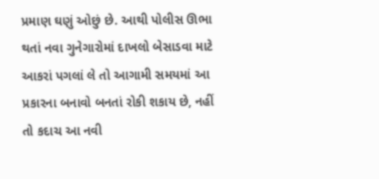પ્રમાણ ઘણું ઓછું છે. આથી પોલીસ ઊભા થતાં નવા ગુનેગારોમાં દાખલો બેસાડવા માટે આકરાં પગલાં લે તો આગામી સમયમાં આ પ્રકારના બનાવો બનતાં રોકી શકાય છે, નહીં તો કદાચ આ નવી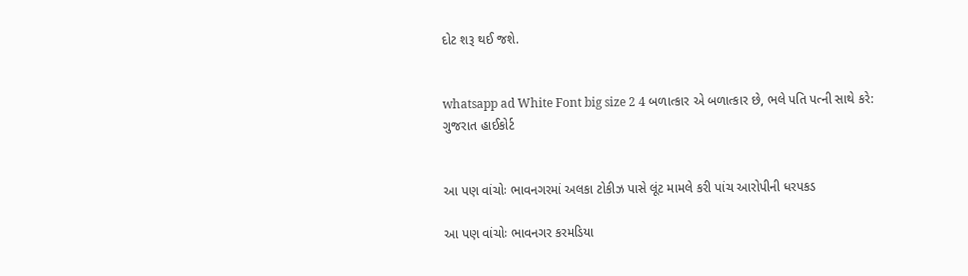દોટ શરૂ થઈ જશે.


whatsapp ad White Font big size 2 4 બળાત્કાર એ બળાત્કાર છે, ભલે પતિ પત્ની સાથે કરે: ગુજરાત હાઈકોર્ટ


આ પણ વાંચોઃ ભાવનગરમાં અલકા ટોકીઝ પાસે લૂંટ મામલે કરી પાંચ આરોપીની ધરપકડ

આ પણ વાંચોઃ ભાવનગર કરમડિયા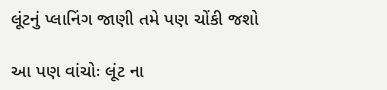લૂંટનું પ્લાનિંગ જાણી તમે પણ ચોંકી જશો

આ પણ વાંચોઃ લૂંટ ના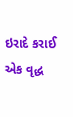ઇરાદે કરાઈ એક વૃદ્ધ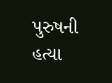પુરુષની હત્યા